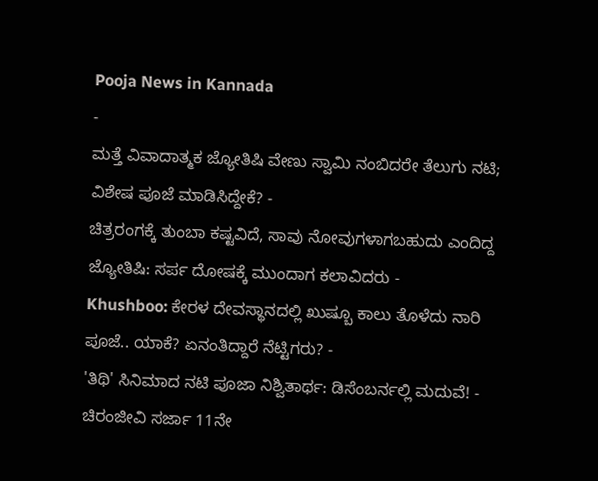Pooja News in Kannada
-
ಮತ್ತೆ ವಿವಾದಾತ್ಮಕ ಜ್ಯೋತಿಷಿ ವೇಣು ಸ್ವಾಮಿ ನಂಬಿದರೇ ತೆಲುಗು ನಟಿ; ವಿಶೇಷ ಪೂಜೆ ಮಾಡಿಸಿದ್ದೇಕೆ? -
ಚಿತ್ರರಂಗಕ್ಕೆ ತುಂಬಾ ಕಷ್ಟವಿದೆ, ಸಾವು ನೋವುಗಳಾಗಬಹುದು ಎಂದಿದ್ದ ಜ್ಯೋತಿಷಿ: ಸರ್ಪ ದೋಷಕ್ಕೆ ಮುಂದಾಗ ಕಲಾವಿದರು -
Khushboo: ಕೇರಳ ದೇವಸ್ಥಾನದಲ್ಲಿ ಖುಷ್ಬೂ ಕಾಲು ತೊಳೆದು ನಾರಿ ಪೂಜೆ.. ಯಾಕೆ? ಏನಂತಿದ್ದಾರೆ ನೆಟ್ಟಿಗರು? -
'ತಿಥಿ' ಸಿನಿಮಾದ ನಟಿ ಪೂಜಾ ನಿಶ್ವಿತಾರ್ಥ: ಡಿಸೆಂಬರ್ನಲ್ಲಿ ಮದುವೆ! -
ಚಿರಂಜೀವಿ ಸರ್ಜಾ 11ನೇ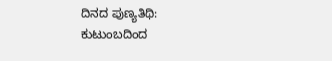ದಿನದ ಪುಣ್ಯತಿಥಿ: ಕುಟುಂಬದಿಂದ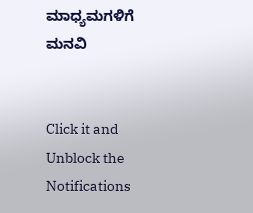ಮಾಧ್ಯಮಗಳಿಗೆ ಮನವಿ


Click it and Unblock the Notifications